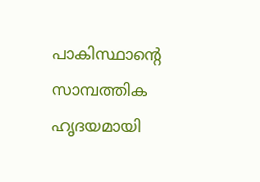പാകിസ്ഥാന്റെ സാമ്പത്തിക ഹൃദയമായി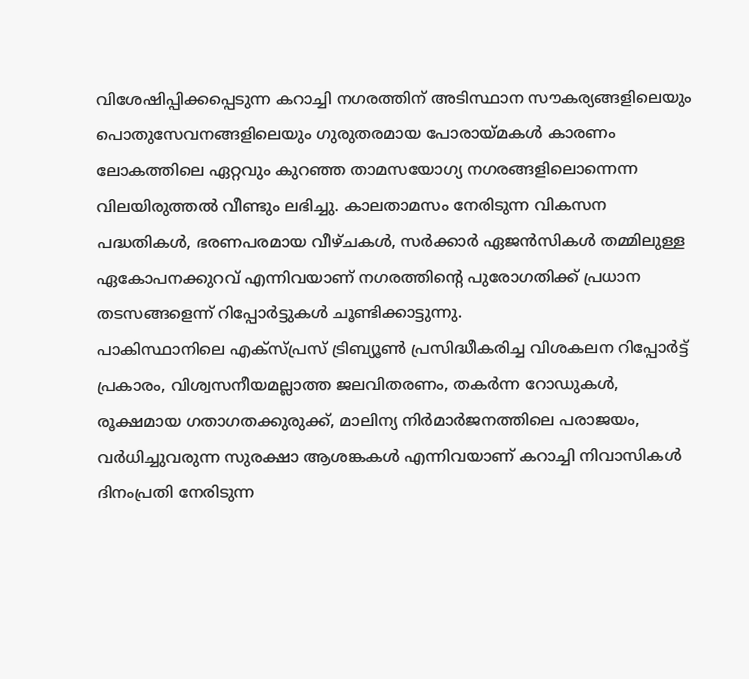വിശേഷിപ്പിക്കപ്പെടുന്ന കറാച്ചി നഗരത്തിന് അടിസ്ഥാന സൗകര്യങ്ങളിലെയും പൊതുസേവനങ്ങളിലെയും ഗുരുതരമായ പോരായ്മകൾ കാരണം ലോകത്തിലെ ഏറ്റവും കുറഞ്ഞ താമസയോഗ്യ നഗരങ്ങളിലൊന്നെന്ന വിലയിരുത്തൽ വീണ്ടും ലഭിച്ചു. കാലതാമസം നേരിടുന്ന വികസന പദ്ധതികൾ, ഭരണപരമായ വീഴ്ചകൾ, സർക്കാർ ഏജൻസികൾ തമ്മിലുള്ള ഏകോപനക്കുറവ് എന്നിവയാണ് നഗരത്തിന്റെ പുരോഗതിക്ക് പ്രധാന തടസങ്ങളെന്ന് റിപ്പോർട്ടുകൾ ചൂണ്ടിക്കാട്ടുന്നു.
പാകിസ്ഥാനിലെ എക്സ്പ്രസ് ട്രിബ്യൂൺ പ്രസിദ്ധീകരിച്ച വിശകലന റിപ്പോർട്ട് പ്രകാരം, വിശ്വസനീയമല്ലാത്ത ജലവിതരണം, തകർന്ന റോഡുകൾ, രൂക്ഷമായ ഗതാഗതക്കുരുക്ക്, മാലിന്യ നിർമാർജനത്തിലെ പരാജയം, വർധിച്ചുവരുന്ന സുരക്ഷാ ആശങ്കകൾ എന്നിവയാണ് കറാച്ചി നിവാസികൾ ദിനംപ്രതി നേരിടുന്ന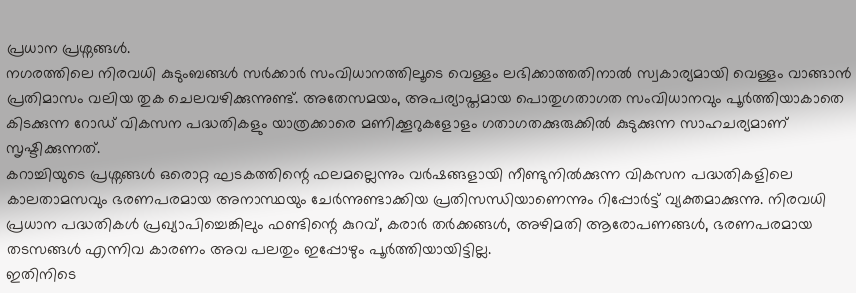പ്രധാന പ്രശ്നങ്ങൾ.
നഗരത്തിലെ നിരവധി കുടുംബങ്ങൾ സർക്കാർ സംവിധാനത്തിലൂടെ വെള്ളം ലഭിക്കാത്തതിനാൽ സ്വകാര്യമായി വെള്ളം വാങ്ങാൻ പ്രതിമാസം വലിയ തുക ചെലവഴിക്കുന്നുണ്ട്. അതേസമയം, അപര്യാപ്തമായ പൊതുഗതാഗത സംവിധാനവും പൂർത്തിയാകാതെ കിടക്കുന്ന റോഡ് വികസന പദ്ധതികളും യാത്രക്കാരെ മണിക്കൂറുകളോളം ഗതാഗതക്കുരുക്കിൽ കുടുക്കുന്ന സാഹചര്യമാണ് സൃഷ്ടിക്കുന്നത്.
കറാച്ചിയുടെ പ്രശ്നങ്ങൾ ഒരൊറ്റ ഘടകത്തിന്റെ ഫലമല്ലെന്നും വർഷങ്ങളായി നീണ്ടുനിൽക്കുന്ന വികസന പദ്ധതികളിലെ കാലതാമസവും ഭരണപരമായ അനാസ്ഥയും ചേർന്നുണ്ടാക്കിയ പ്രതിസന്ധിയാണെന്നും റിപ്പോർട്ട് വ്യക്തമാക്കുന്നു. നിരവധി പ്രധാന പദ്ധതികൾ പ്രഖ്യാപിച്ചെങ്കിലും ഫണ്ടിന്റെ കുറവ്, കരാർ തർക്കങ്ങൾ, അഴിമതി ആരോപണങ്ങൾ, ഭരണപരമായ തടസങ്ങൾ എന്നിവ കാരണം അവ പലതും ഇപ്പോഴും പൂർത്തിയായിട്ടില്ല.
ഇതിനിടെ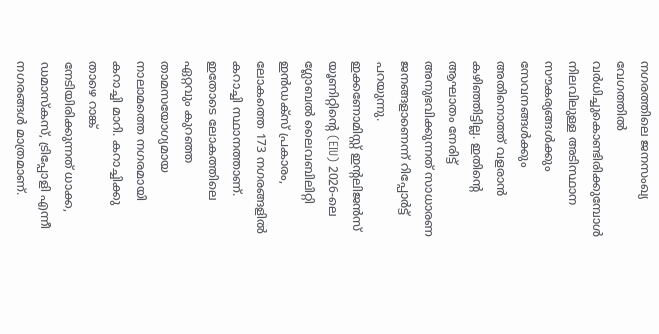നഗരത്തിലെ ജനസംഖ്യ വേഗത്തിൽ വർധിച്ചുകൊണ്ടിരിക്കുമ്പോൾ നിലവിലുള്ള അടിസ്ഥാന സൗകര്യങ്ങൾക്കും സേവനങ്ങൾക്കും അതിനൊത്ത് വളരാൻ കഴിഞ്ഞിട്ടില്ല. ഇതിന്റെ ആഘാതം നേരിട്ട് അനുഭവിക്കുന്നത് സാധാരണ ജനങ്ങളാണെന്ന് റിപ്പോർട്ട് പറയുന്നു.
ഇക്കണോമിസ്റ്റ് ഇന്റലിജൻസ് യൂണിറ്റിന്റെ (EIU) 2026-ലെ ഗ്ലോബൽ ലൈവബിലിറ്റി ഇൻഡക്സ് പ്രകാരം, ലോകത്തെ 173 നഗരങ്ങളിൽ കറാച്ചി സ്ഥാനത്താണ്. ഇതോടെ ലോകത്തിലെ ഏറ്റവും കുറഞ്ഞ താമസയോഗ്യമായ നാലാമത്തെ നഗരമായി കറാച്ചി മാറി. കറാച്ചിക്കു താഴെ റാങ്ക് നേടിയിരിക്കുന്നത് ധാക്ക, ഡമാസ്കസ്, ട്രിപ്പോളി എന്നീ നഗരങ്ങൾ മാത്രമാണ്.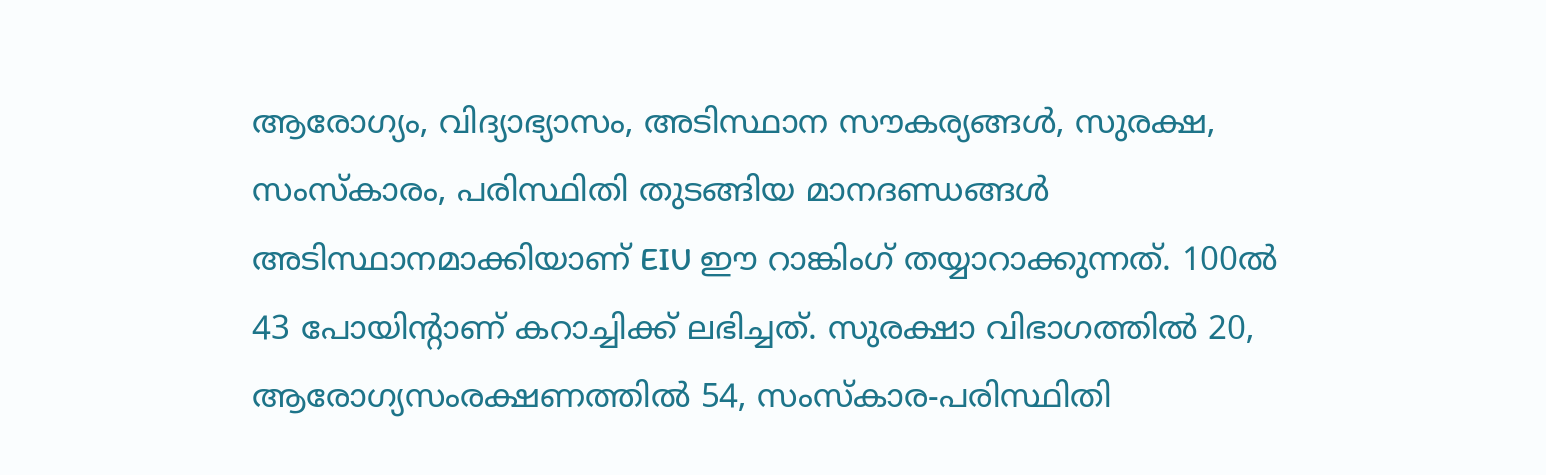ആരോഗ്യം, വിദ്യാഭ്യാസം, അടിസ്ഥാന സൗകര്യങ്ങൾ, സുരക്ഷ, സംസ്കാരം, പരിസ്ഥിതി തുടങ്ങിയ മാനദണ്ഡങ്ങൾ അടിസ്ഥാനമാക്കിയാണ് EIU ഈ റാങ്കിംഗ് തയ്യാറാക്കുന്നത്. 100ൽ 43 പോയിന്റാണ് കറാച്ചിക്ക് ലഭിച്ചത്. സുരക്ഷാ വിഭാഗത്തിൽ 20, ആരോഗ്യസംരക്ഷണത്തിൽ 54, സംസ്കാര-പരിസ്ഥിതി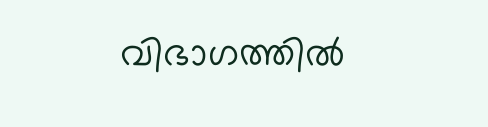വിഭാഗത്തിൽ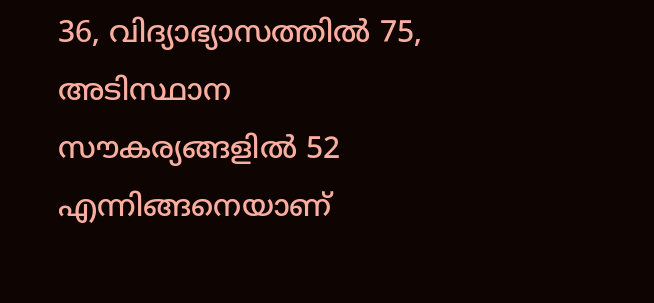36, വിദ്യാഭ്യാസത്തിൽ 75, അടിസ്ഥാന സൗകര്യങ്ങളിൽ 52 എന്നിങ്ങനെയാണ്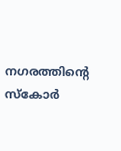നഗരത്തിന്റെ സ്കോർ